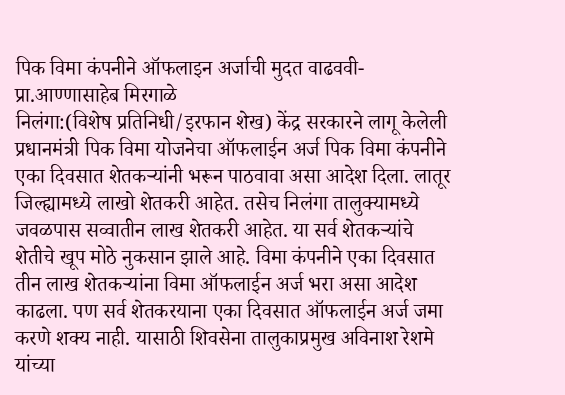पिक विमा कंपनीने ऑफलाइन अर्जाची मुदत वाढववी- प्रा.आण्णासाहेब मिरगाळे
निलंगा:(विशेष प्रतिनिधी/इरफान शेख) केंद्र सरकारने लागू केलेली प्रधानमंत्री पिक विमा योजनेचा ऑफलाईन अर्ज पिक विमा कंपनीने एका दिवसात शेतकऱ्यांनी भरून पाठवावा असा आदेश दिला. लातूर जिल्ह्यामध्ये लाखो शेतकरी आहेत. तसेच निलंगा तालुक्यामध्ये जवळपास सव्वातीन लाख शेतकरी आहेत. या सर्व शेतकऱ्यांचे शेतीचे खूप मोठे नुकसान झाले आहे. विमा कंपनीने एका दिवसात तीन लाख शेतकऱ्यांना विमा ऑफलाईन अर्ज भरा असा आदेश काढला. पण सर्व शेतकरयाना एका दिवसात ऑफलाईन अर्ज जमा करणे शक्य नाही. यासाठी शिवसेना तालुकाप्रमुख अविनाश रेशमे यांच्या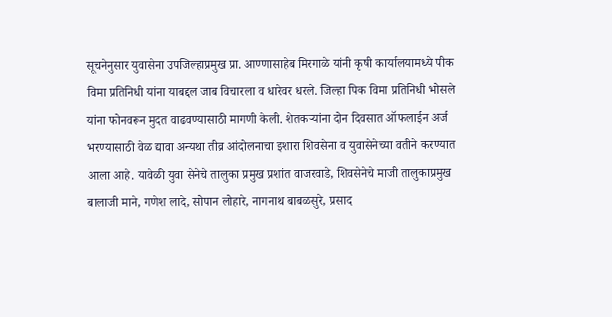सूचनेनुसार युवासेना उपजिल्हाप्रमुख प्रा. आण्णासाहेब मिरगाळे यांनी कृषी कार्यालयामध्ये पीक विमा प्रतिनिधी यांना याबद्दल जाब विचारला व धारेवर धरले. जिल्हा पिक विमा प्रतिनिधी भोसले यांना फोनवरून मुदत वाढवण्यासाठी मागणी केली. शेतकऱ्यांना दोन दिवसात ऑफलाईन अर्ज भरण्यासाठी वेळ द्यावा अन्यथा तीव्र आंदोलनाचा इशारा शिवसेना व युवासेनेच्या वतीने करण्यात आला आहे. यावेळी युवा सेनेचे तालुका प्रमुख प्रशांत वाजरवाडे, शिवसेनेचे माजी तालुकाप्रमुख बालाजी माने, गणेश लादे, सोपान लोहारे, नागनाथ बाबळसुरे, प्रसाद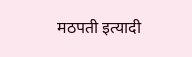मठपती इत्यादी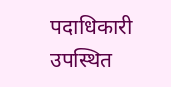पदाधिकारी उपस्थित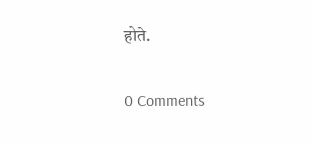होते.

0 Comments